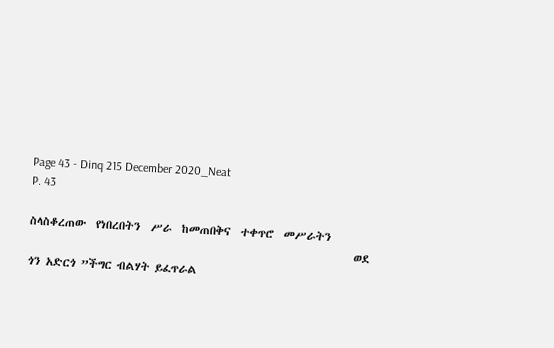Page 43 - Dinq 215 December 2020_Neat
P. 43

ስላስቆረጠው  የነበረበትን  ሥራ  ከመጠበቅና  ተቀጥሮ  መሥራትን
                                                                 ወደ ጎን አድርጎ ”ችግር ብልሃት ይፈጥራል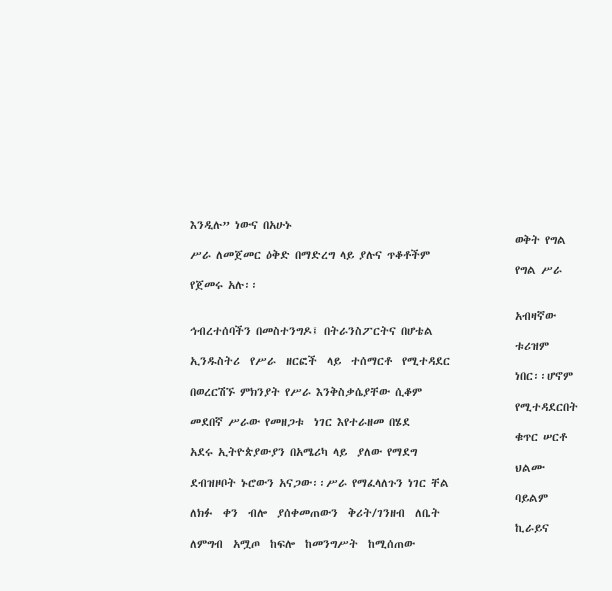እንዲሉ” ነውና በአሁኑ
                                                                 ወቅት የግል ሥራ ለመጀመር ዕቅድ በማድረግ ላይ ያሉና ጥቆቶችም
                                                                 የግል ሥራ የጀመሩ አሉ፡፡

                                                                 አብዛኛው ኅብረተሰባችን በመስተንግዶ፤ በትራንስፖርትና በሆቴል
                                                                 ቱሪዝም  ኢንዱስትሪ  የሥራ  ዘርፎች  ላይ  ተሰማርቶ  የሚተዳደር
                                                                 ነበር፡፡ሆኖም በወረርሽኙ ምክንያት የሥራ እንቅስቃሴያቸው ሲቆም
                                                                 የሚተዳደርበት  መደበኛ ሥራው የመዘጋቱ  ነገር እየተራዘመ በሄደ
                                                                 ቁጥር ሠርቶ  አደሩ ኢትዮጵያውያን በአሜሪካ ላይ  ያለው የማደግ
                                                                 ህልሙ ደብዝዞቦት ኑሮውን አናጋው፡፡ሥራ የማፈላለጉን ነገር ቸል
                                                                 ባይልም  ለክፉ  ቀን  ብሎ  ያሰቀመጠውን  ቅሪት/ገንዘብ  ለቤት
                                                                 ኪራይና  ለምግብ  አሟጦ  ከፍሎ  ከመንግሥት  ከሚሰጠው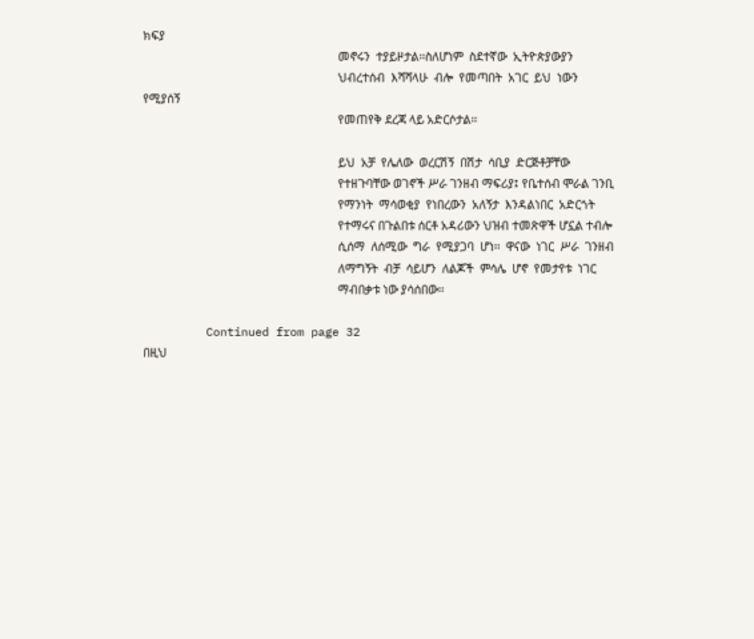ክፍያ
                                                                 መኖሩን  ተያይዞታል፡፡ስለሆነም  ስደተኛው  ኢትዮጵያውያን
                                                                 ህብረተሰብ  እሻሻላሁ  ብሎ  የመጣበት  አገር  ይህ  ነውን  የሚያሰኝ
                                                                 የመጠየቅ ደረጃ ላይ አድርሶታል፡፡

                                                                 ይህ  አቻ  የሌለው  ወረርሽኝ  በሽታ  ሳቢያ  ድርጅቶቻቸው
                                                                 የተዘጉባቸው ወገኖች ሥራ ገንዘብ ማፍሪያ፤ የቤተሰብ ሞራል ገንቢ
                                                                 የማንነት  ማሳወቂያ  የነበረውን  አለኝታ  እንዳልነበር  አድርጎት
                                                                 የተማሩና በጉልበቱ ሰርቶ አዳሪውን ህዝብ ተመጽዋች ሆኗል ተብሎ
                                                                 ሲሰማ  ለሰሚው  ግራ  የሚያጋባ  ሆነ፡፡  ዋናው  ነገር  ሥራ  ገንዘብ
                                                                 ለማግኝት  ብቻ  ሳይሆን  ለልጆች  ምሳሌ  ሆኖ  የመታየቱ  ነገር
                                                                 ማብበቃቱ ነው ያሳሰበው፡፡

         Continued from page 32                                  በዚህ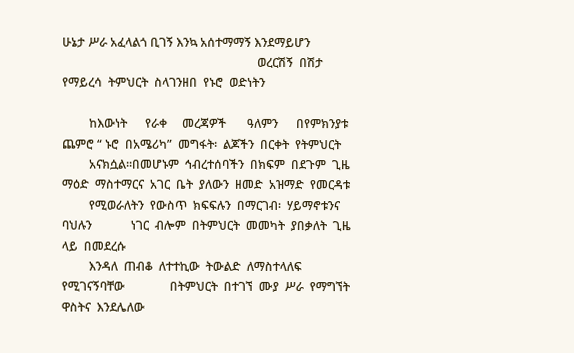ሁኔታ ሥራ አፈላልጎ ቢገኝ እንኳ አሰተማማኝ እንደማይሆን
                                                                 ወረርሽኝ  በሽታ  የማይረሳ  ትምህርት  ስላገንዘበ  የኑሮ  ወድነትን

         ከእውነት      የራቀ     መረጃዎች       ዓለምን      በየምክንያቱ        ጨምሮ “ ኑሮ  በአሜሪካ”  መግፋት፡  ልጆችን  በርቀት  የትምህርት
         አናክሷል፡፡በመሆኑም  ኅብረተሰባችን  በክፍም  በደጉም  ጊዜ                  ማዕድ  ማስተማርና  አገር  ቤት  ያለውን  ዘመድ  አዝማድ  የመርዳቱ
         የሚወራለትን  የውስጥ  ክፍፍሉን  በማርገብ፡  ሃይማኖቱንና  ባህሉን             ነገር  ብሎም  በትምህርት  መመካት  ያበቃለት  ጊዜ  ላይ  በመደረሱ
         እንዳለ  ጠብቆ  ለተተኪው  ትውልድ  ለማስተላለፍ  የሚገናኝባቸው               በትምህርት  በተገኘ  ሙያ  ሥራ  የማግኘት  ዋስትና  እንደሌለው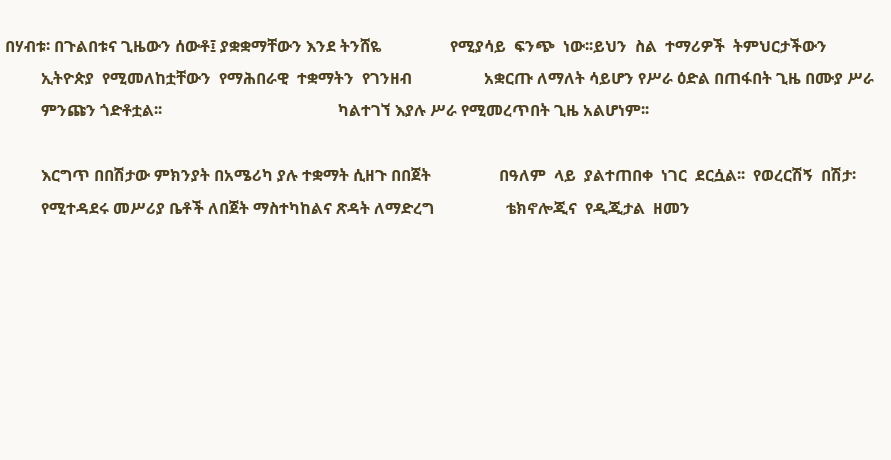በሃብቱ፡ በጉልበቱና ጊዜውን ሰውቶ፤ ያቋቋማቸውን እንደ ትንሸዬ                 የሚያሳይ  ፍንጭ  ነው፡፡ይህን  ስል  ተማሪዎች  ትምህርታችውን
         ኢትዮጵያ  የሚመለከቷቸውን  የማሕበራዊ  ተቋማትን  የገንዘብ                  አቋርጡ ለማለት ሳይሆን የሥራ ዕድል በጠፋበት ጊዜ በሙያ ሥራ
         ምንጩን ጎድቶቷል፡፡                                            ካልተገኘ እያሉ ሥራ የሚመረጥበት ጊዜ አልሆነም፡፡

         እርግጥ በበሽታው ምክንያት በአሜሪካ ያሉ ተቋማት ሲዘጉ በበጀት                 በዓለም  ላይ  ያልተጠበቀ  ነገር  ደርሷል፡፡  የወረርሽኝ  በሽታ፡
         የሚተዳደሩ መሥሪያ ቤቶች ለበጀት ማስተካከልና ጽዳት ለማድረግ                  ቴክኖሎጂና  የዲጂታል  ዘመን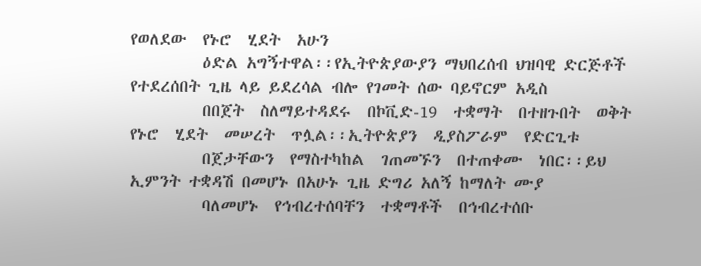የወለደው  የኑሮ  ሂደት  አሁን
         ዕድል አግኝተዋል፡፡የኢትዮጵያውያን ማህበረሰብ ህዝባዊ ድርጅቶች                 የተደረሰበት ጊዜ ላይ ይደረሳል ብሎ የገመት ሰው ባይኖርም አዲስ
         በበጀት  ስለማይተዳደሩ  በኮቪድ-19  ተቋማት  በተዘጉበት  ወቅት              የኑሮ  ሂደት  መሠረት  ጥሏል፡፡ኢትዮጵያን  ዲያስፖራም  የድርጊቱ
         በጀታቸውን  የማስተካከል  ገጠመኙን  በተጠቀሙ  ነበር፡፡ይህ                  ኢምንት ተቋዳሽ በመሆኑ በአሁኑ ጊዜ ድግሪ አለኝ ከማለት ሙያ
         ባለመሆኑ  የኅብረተሰባቸን  ተቋማቶች  በኅብረተሰቡ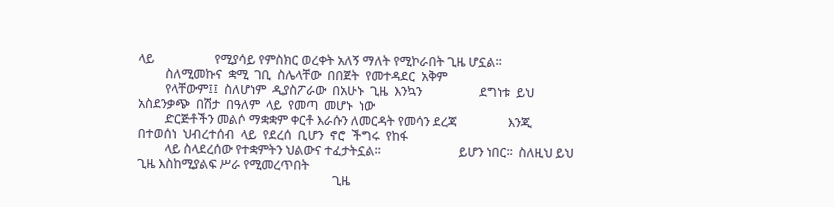ላይ                    የሚያሳይ የምስክር ወረቀት አለኝ ማለት የሚኮራበት ጊዜ ሆኗል፡፡
         ስለሚመኩና  ቋሚ  ገቢ  ስሌላቸው  በበጀት  የመተዳደር  አቅም
         የላቸውም፤፤  ስለሆነም  ዲያስፖራው  በአሁኑ  ጊዜ  እንኳን                   ደግነቱ  ይህ  አስደንቃጭ  በሽታ  በዓለም  ላይ  የመጣ  መሆኑ  ነው
         ድርጅቶችን መልሶ ማቋቋም ቀርቶ እራሱን ለመርዳት የመሳን ደረጃ                 እንጂ  በተወሰነ  ህብረተሰብ  ላይ  የደረሰ  ቢሆን  ኖሮ  ችግሩ  የከፋ
         ላይ ስላደረሰው የተቋምትን ህልውና ተፈታትኗል፡፡                          ይሆን ነበር፡፡  ስለዚህ ይህ ጊዜ እስከሚያልፍ ሥራ የሚመረጥበት
                                                                 ጊዜ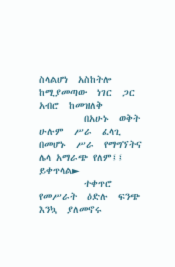ስላልሆነ  አስከትሎ  ከሚያመጣው  ነገር  ጋር  አብሮ  ከመዝለቅ
         በአሁኑ  ወቅት  ሁሉም  ሥራ  ፈላጊ  በመሆኑ  ሥራ  የማግኘትና               ሌላ አማራጭ የለም፤፤ ይቀጥላል►
         ተቀጥሮ  የመሥራት  ዕድሉ  ፍንጭ  እንኳ  ያለመኖሩ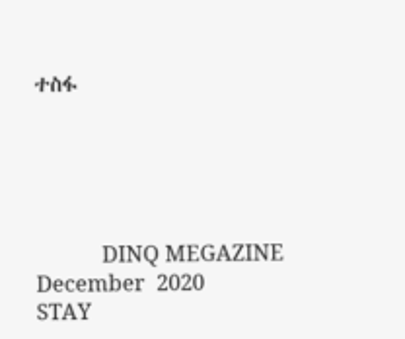ተስፋ





           DINQ MEGAZINE       December  2020                                          STAY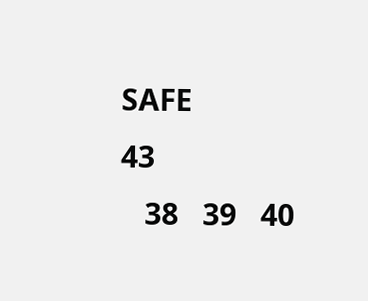SAFE                                                                                    43
   38   39   40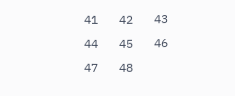41   42   43   44   45   46   47   48